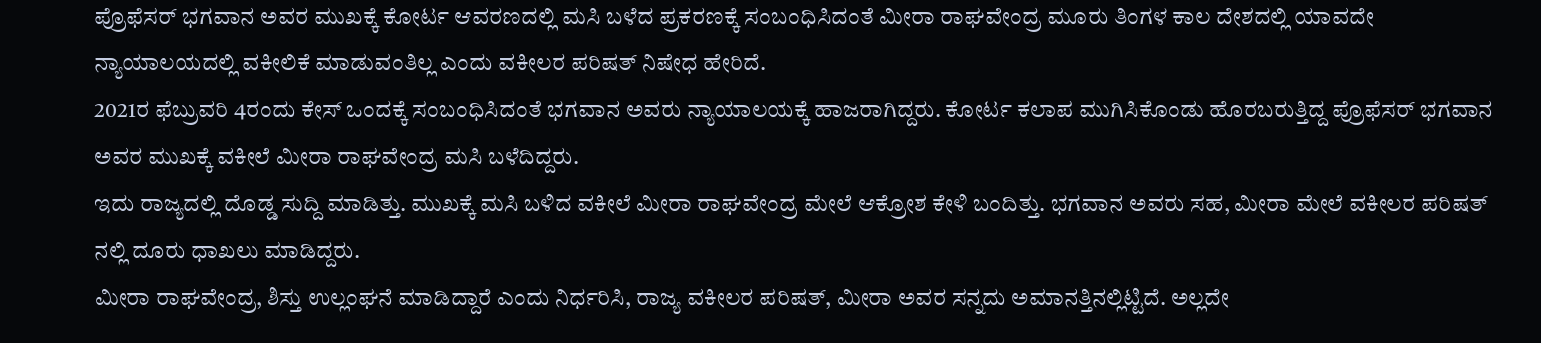ಪ್ರೊಫೆಸರ್ ಭಗವಾನ ಅವರ ಮುಖಕ್ಕೆ ಕೋರ್ಟ ಆವರಣದಲ್ಲಿ ಮಸಿ ಬಳೆದ ಪ್ರಕರಣಕ್ಕೆ ಸಂಬಂಧಿಸಿದಂತೆ ಮೀರಾ ರಾಘವೇಂದ್ರ ಮೂರು ತಿಂಗಳ ಕಾಲ ದೇಶದಲ್ಲಿ ಯಾವದೇ ನ್ಯಾಯಾಲಯದಲ್ಲಿ ವಕೀಲಿಕೆ ಮಾಡುವಂತಿಲ್ಲ ಎಂದು ವಕೀಲರ ಪರಿಷತ್ ನಿಷೇಧ ಹೇರಿದೆ.
2021ರ ಫೆಬ್ರುವರಿ 4ರಂದು ಕೇಸ್ ಒಂದಕ್ಕೆ ಸಂಬಂಧಿಸಿದಂತೆ ಭಗವಾನ ಅವರು ನ್ಯಾಯಾಲಯಕ್ಕೆ ಹಾಜರಾಗಿದ್ದರು. ಕೋರ್ಟ ಕಲಾಪ ಮುಗಿಸಿಕೊಂಡು ಹೊರಬರುತ್ತಿದ್ದ ಪ್ರೊಫೆಸರ್ ಭಗವಾನ ಅವರ ಮುಖಕ್ಕೆ ವಕೀಲೆ ಮೀರಾ ರಾಘವೇಂದ್ರ ಮಸಿ ಬಳೆದಿದ್ದರು.
ಇದು ರಾಜ್ಯದಲ್ಲಿ ದೊಡ್ಡ ಸುದ್ದಿ ಮಾಡಿತ್ತು. ಮುಖಕ್ಕೆ ಮಸಿ ಬಳಿದ ವಕೀಲೆ ಮೀರಾ ರಾಘವೇಂದ್ರ ಮೇಲೆ ಆಕ್ರೋಶ ಕೇಳಿ ಬಂದಿತ್ತು. ಭಗವಾನ ಅವರು ಸಹ, ಮೀರಾ ಮೇಲೆ ವಕೀಲರ ಪರಿಷತ್ ನಲ್ಲಿ ದೂರು ಧಾಖಲು ಮಾಡಿದ್ದರು.
ಮೀರಾ ರಾಘವೇಂದ್ರ, ಶಿಸ್ತು ಉಲ್ಲಂಘನೆ ಮಾಡಿದ್ದಾರೆ ಎಂದು ನಿರ್ಧರಿಸಿ, ರಾಜ್ಯ ವಕೀಲರ ಪರಿಷತ್, ಮೀರಾ ಅವರ ಸನ್ನದು ಅಮಾನತ್ತಿನಲ್ಲಿಟ್ಟಿದೆ. ಅಲ್ಲದೇ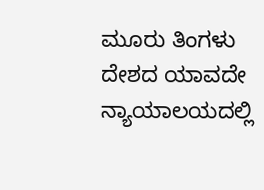ಮೂರು ತಿಂಗಳು ದೇಶದ ಯಾವದೇ ನ್ಯಾಯಾಲಯದಲ್ಲಿ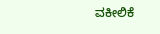ವಕೀಲಿಕೆ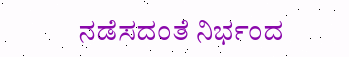ನಡೆಸದಂತೆ ನಿರ್ಭಂದ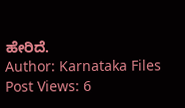ಹೇರಿದೆ.
Author: Karnataka Files
Post Views: 6